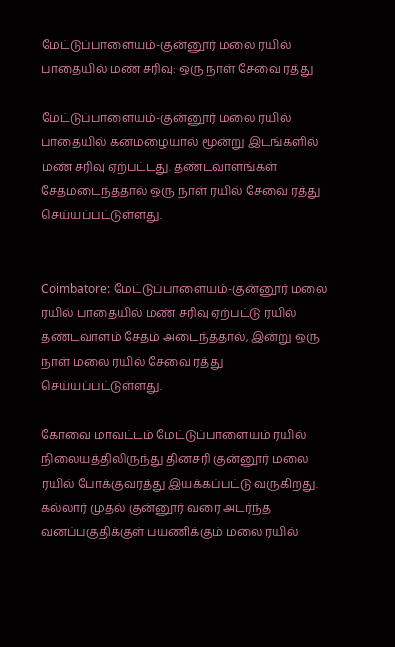மேட்டுப்பாளையம்-குன்னூர் மலை ரயில் பாதையில் மண் சரிவு: ஒரு நாள் சேவை ரத்து

மேட்டுப்பாளையம்-குன்னூர் மலை ரயில் பாதையில் கனமழையால் மூன்று இடங்களில் மண் சரிவு ஏற்பட்டது. தண்டவாளங்கள் சேதமடைந்ததால் ஒரு நாள் ரயில் சேவை ரத்து செய்யப்பட்டுள்ளது.


Coimbatore: மேட்டுப்பாளையம்-குன்னூர் மலை ரயில் பாதையில் மண் சரிவு ஏற்பட்டு ரயில் தண்டவாளம் சேதம் அடைந்ததால், இன்று ஒரு நாள் மலை ரயில் சேவை ரத்து செய்யப்பட்டுள்ளது.

கோவை மாவட்டம் மேட்டுப்பாளையம் ரயில் நிலையத்திலிருந்து தினசரி குன்னூர் மலை ரயில் போக்குவரத்து இயக்கப்பட்டு வருகிறது. கல்லார் முதல் குன்னூர் வரை அடர்ந்த வனப்பகுதிக்குள் பயணிக்கும் மலை ரயில்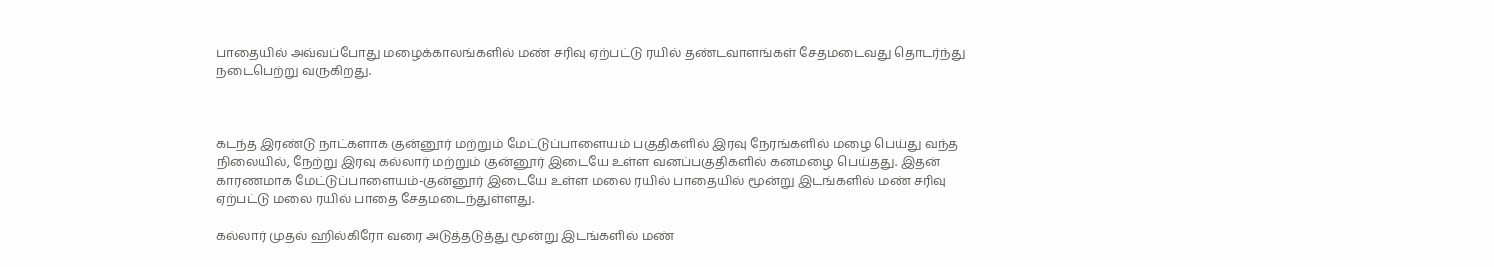பாதையில் அவ்வப்போது மழைக்காலங்களில் மண் சரிவு ஏற்பட்டு ரயில் தண்டவாளங்கள் சேதமடைவது தொடர்ந்து நடைபெற்று வருகிறது.



கடந்த இரண்டு நாட்களாக குன்னூர் மற்றும் மேட்டுப்பாளையம் பகுதிகளில் இரவு நேரங்களில் மழை பெய்து வந்த நிலையில், நேற்று இரவு கல்லார் மற்றும் குன்னூர் இடையே உள்ள வனப்பகுதிகளில் கனமழை பெய்தது. இதன் காரணமாக மேட்டுப்பாளையம்-குன்னூர் இடையே உள்ள மலை ரயில் பாதையில் மூன்று இடங்களில் மண் சரிவு ஏற்பட்டு மலை ரயில் பாதை சேதமடைந்துள்ளது.

கல்லார் முதல் ஹில்கிரோ வரை அடுத்தடுத்து மூன்று இடங்களில் மண்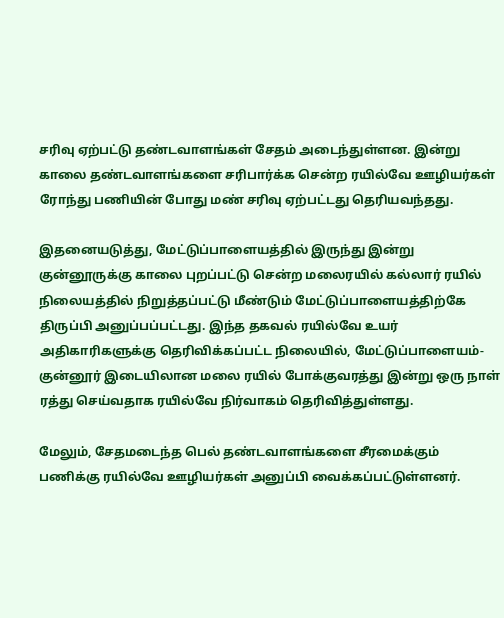சரிவு ஏற்பட்டு தண்டவாளங்கள் சேதம் அடைந்துள்ளன. இன்று காலை தண்டவாளங்களை சரிபார்க்க சென்ற ரயில்வே ஊழியர்கள் ரோந்து பணியின் போது மண் சரிவு ஏற்பட்டது தெரியவந்தது.

இதனையடுத்து, மேட்டுப்பாளையத்தில் இருந்து இன்று குன்னூருக்கு காலை புறப்பட்டு சென்ற மலைரயில் கல்லார் ரயில் நிலையத்தில் நிறுத்தப்பட்டு மீண்டும் மேட்டுப்பாளையத்திற்கே திருப்பி அனுப்பப்பட்டது. இந்த தகவல் ரயில்வே உயர் அதிகாரிகளுக்கு தெரிவிக்கப்பட்ட நிலையில், மேட்டுப்பாளையம்-குன்னூர் இடையிலான மலை ரயில் போக்குவரத்து இன்று ஒரு நாள் ரத்து செய்வதாக ரயில்வே நிர்வாகம் தெரிவித்துள்ளது.

மேலும், சேதமடைந்த பெல் தண்டவாளங்களை சீரமைக்கும் பணிக்கு ரயில்வே ஊழியர்கள் அனுப்பி வைக்கப்பட்டுள்ளனர்.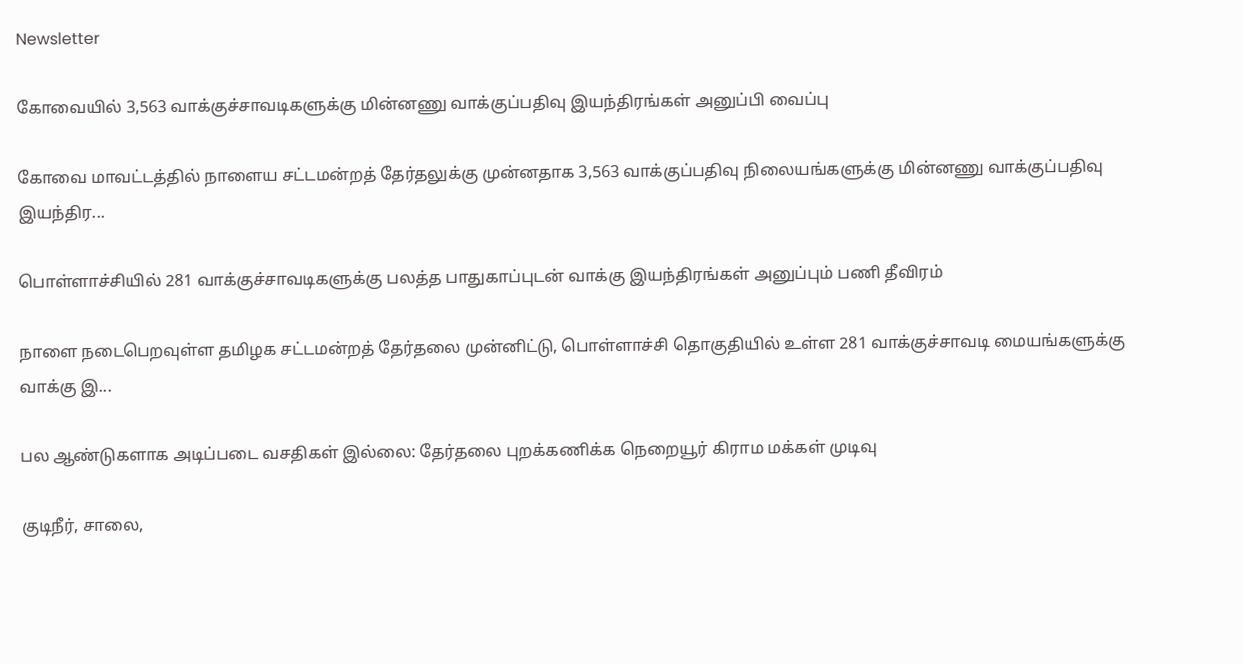Newsletter

கோவையில் 3,563 வாக்குச்சாவடிகளுக்கு மின்னணு வாக்குப்பதிவு இயந்திரங்கள் அனுப்பி வைப்பு

கோவை மாவட்டத்தில் நாளைய சட்டமன்றத் தேர்தலுக்கு முன்னதாக 3,563 வாக்குப்பதிவு நிலையங்களுக்கு மின்னணு வாக்குப்பதிவு இயந்திர...

பொள்ளாச்சியில் 281 வாக்குச்சாவடிகளுக்கு பலத்த பாதுகாப்புடன் வாக்கு இயந்திரங்கள் அனுப்பும் பணி தீவிரம்

நாளை நடைபெறவுள்ள தமிழக சட்டமன்றத் தேர்தலை முன்னிட்டு, பொள்ளாச்சி தொகுதியில் உள்ள 281 வாக்குச்சாவடி மையங்களுக்கு வாக்கு இ...

பல ஆண்டுகளாக அடிப்படை வசதிகள் இல்லை: தேர்தலை புறக்கணிக்க நெறையூர் கிராம மக்கள் முடிவு

குடிநீர், சாலை,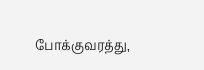போக்குவரத்து,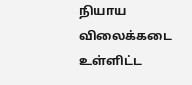நியாய விலைக்கடை உள்ளிட்ட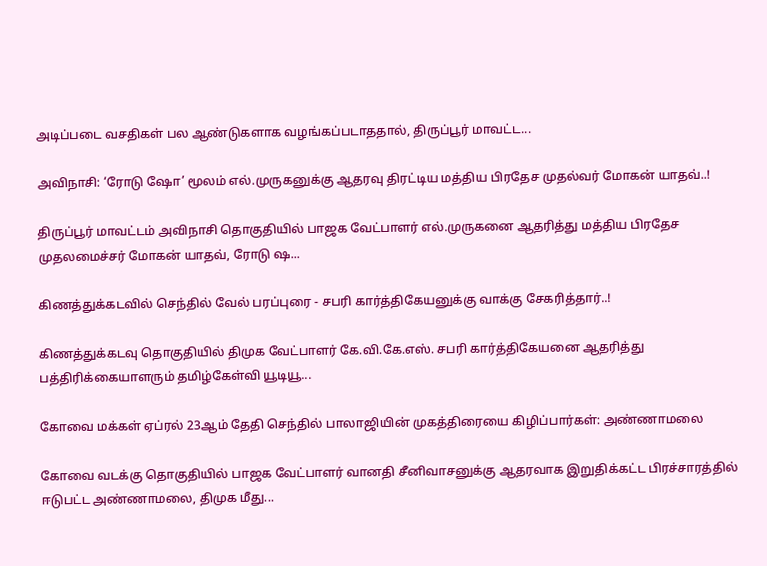அடிப்படை வசதிகள் பல ஆண்டுகளாக வழங்கப்படாததால், திருப்பூர் மாவட்ட...

அவிநாசி: ‘ரோடு ஷோ’ மூலம் எல்.முருகனுக்கு ஆதரவு திரட்டிய மத்திய பிரதேச முதல்வர் மோகன் யாதவ்..!

திருப்பூர் மாவட்டம் அவிநாசி தொகுதியில் பாஜக வேட்பாளர் எல்.முருகனை ஆதரித்து மத்திய பிரதேச முதலமைச்சர் மோகன் யாதவ், ரோடு ஷ...

கிணத்துக்கடவில் செந்தில் வேல் பரப்புரை - சபரி கார்த்திகேயனுக்கு வாக்கு சேகரித்தார்..!

கிணத்துக்கடவு தொகுதியில் திமுக வேட்பாளர் கே.வி.கே.எஸ். சபரி கார்த்திகேயனை ஆதரித்து பத்திரிக்கையாளரும் தமிழ்கேள்வி யூடியூ...

கோவை மக்கள் ஏப்ரல் 23ஆம் தேதி செந்தில் பாலாஜியின் முகத்திரையை கிழிப்பார்கள்: அண்ணாமலை

கோவை வடக்கு தொகுதியில் பாஜக வேட்பாளர் வானதி சீனிவாசனுக்கு ஆதரவாக இறுதிக்கட்ட பிரச்சாரத்தில் ஈடுபட்ட அண்ணாமலை, திமுக மீது...